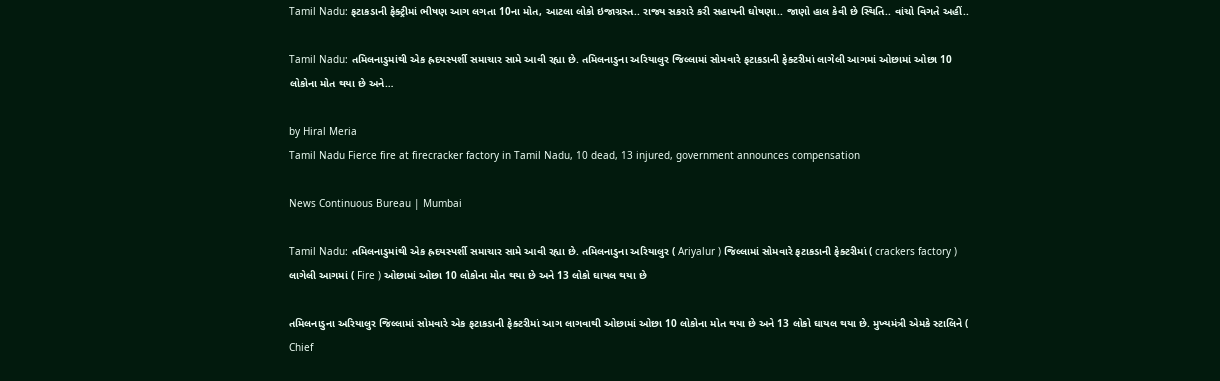Tamil Nadu: ફટાકડાની ફેક્ટ્રીમાં ભીષણ આગ લગતા 10ના મોત, આટલા લોકો ઇજાગ્રસ્ત.. રાજ્ય સકરારે કરી સહાયની ઘોષણા.. જાણો હાલ કેવી છે સ્થિતિ.. વાંચો વિગતે અહીં..

Tamil Nadu: તમિલનાડુમાંથી એક હ્રદયસ્પર્શી સમાચાર સામે આવી રહ્યા છે. તમિલનાડુના અરિયાલુર જિલ્લામાં સોમવારે ફટાકડાની ફેક્ટરીમાં લાગેલી આગમાં ઓછામાં ઓછા 10 લોકોના મોત થયા છે અને…

by Hiral Meria
Tamil Nadu Fierce fire at firecracker factory in Tamil Nadu, 10 dead, 13 injured, government announces compensation

News Continuous Bureau | Mumbai

Tamil Nadu: તમિલનાડુમાંથી એક હ્રદયસ્પર્શી સમાચાર સામે આવી રહ્યા છે. તમિલનાડુના અરિયાલુર ( Ariyalur ) જિલ્લામાં સોમવારે ફટાકડાની ફેક્ટરીમાં ( crackers factory )  લાગેલી આગમાં ( Fire ) ઓછામાં ઓછા 10 લોકોના મોત થયા છે અને 13 લોકો ઘાયલ થયા છે

તમિલનાડુના અરિયાલુર જિલ્લામાં સોમવારે એક ફટાકડાની ફેક્ટરીમાં આગ લાગવાથી ઓછામાં ઓછા 10 લોકોના મોત થયા છે અને 13 લોકો ઘાયલ થયા છે. મુખ્યમંત્રી એમકે સ્ટાલિને ( Chief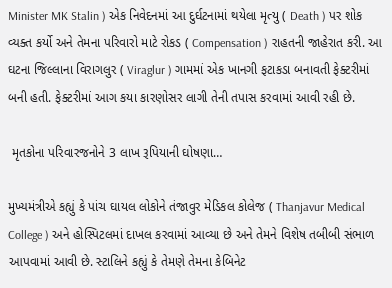Minister MK Stalin ) એક નિવેદનમાં આ દુર્ઘટનામાં થયેલા મૃત્યુ ( Death ) પર શોક વ્યક્ત કર્યો અને તેમના પરિવારો માટે રોકડ ( Compensation ) રાહતની જાહેરાત કરી. આ ઘટના જિલ્લાના વિરાગલુર ( Viraglur ) ગામમાં એક ખાનગી ફટાકડા બનાવતી ફેક્ટરીમાં બની હતી. ફેક્ટરીમાં આગ કયા કારણોસર લાગી તેની તપાસ કરવામાં આવી રહી છે.

 મૃતકોના પરિવારજનોને 3 લાખ રૂપિયાની ઘોષણા…

મુખ્યમંત્રીએ કહ્યું કે પાંચ ઘાયલ લોકોને તંજાવુર મેડિકલ કોલેજ ( Thanjavur Medical College ) અને હોસ્પિટલમાં દાખલ કરવામાં આવ્યા છે અને તેમને વિશેષ તબીબી સંભાળ આપવામાં આવી છે. સ્ટાલિને કહ્યું કે તેમણે તેમના કેબિનેટ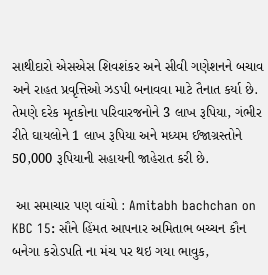સાથીદારો એસએસ શિવશંકર અને સીવી ગણેશનને બચાવ અને રાહત પ્રવૃત્તિઓ ઝડપી બનાવવા માટે તૈનાત કર્યા છે. તેમણે દરેક મૃતકોના પરિવારજનોને 3 લાખ રૂપિયા, ગંભીર રીતે ઘાયલોને 1 લાખ રૂપિયા અને મધ્યમ ઈજાગ્રસ્તોને 50,000 રૂપિયાની સહાયની જાહેરાત કરી છે.

 આ સમાચાર પણ વાંચો : Amitabh bachchan on KBC 15: સૌને હિંમત આપનાર અમિતાભ બચ્ચન કૌન બનેગા કરોડપતિ ના મંચ પર થઇ ગયા ભાવુક,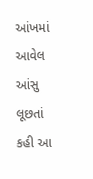આંખમાં આવેલ આંસુ લૂછતાં કહી આ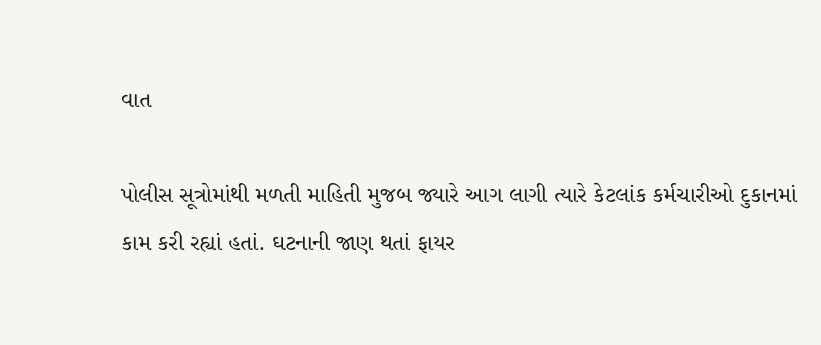વાત

પોલીસ સૂત્રોમાંથી મળતી માહિતી મુજબ જ્યારે આગ લાગી ત્યારે કેટલાંક કર્મચારીઓ દુકાનમાં કામ કરી રહ્યાં હતાં. ઘટનાની જાણ થતાં ફાયર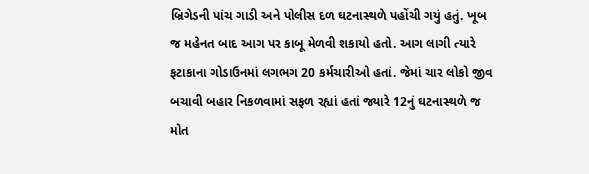બ્રિગેડની પાંચ ગાડી અને પોલીસ દળ ઘટનાસ્થળે પહોંચી ગયું હતું. ખૂબ જ મહેનત બાદ આગ પર કાબૂ મેળવી શકાયો હતો. આગ લાગી ત્યારે ફટાકાના ગોડાઉનમાં લગભગ 20 કર્મચારીઓ હતાં. જેમાં ચાર લોકો જીવ બચાવી બહાર નિકળવામાં સફળ રહ્યાં હતાં જ્યારે 12નું ઘટનાસ્થળે જ મોત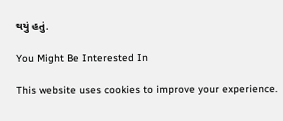થયું હતું.

You Might Be Interested In

This website uses cookies to improve your experience.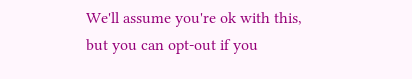We'll assume you're ok with this, but you can opt-out if you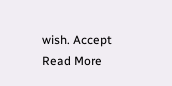wish. Accept Read More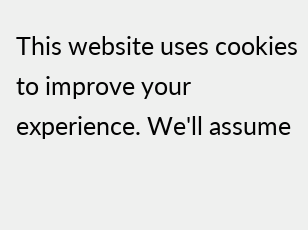This website uses cookies to improve your experience. We'll assume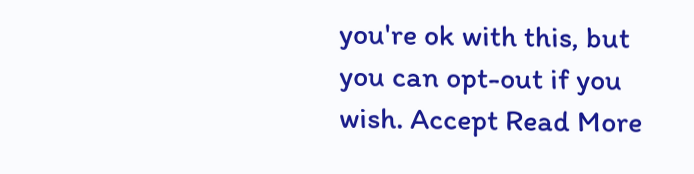you're ok with this, but you can opt-out if you wish. Accept Read More